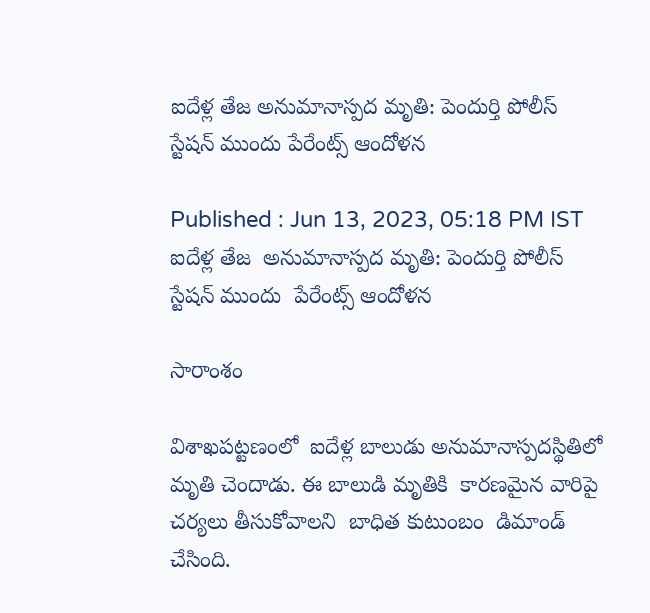ఐదేళ్ల తేజ అనుమానాస్పద మృతి: పెందుర్తి పోలీస్ స్టేషన్ ముందు పేరేంట్స్ ఆందోళన

Published : Jun 13, 2023, 05:18 PM IST
ఐదేళ్ల తేజ  అనుమానాస్పద మృతి: పెందుర్తి పోలీస్ స్టేషన్ ముందు  పేరేంట్స్ ఆందోళన

సారాంశం

విశాఖపట్టణంలో  ఐదేళ్ల బాలుడు అనుమానాస్పదస్థితిలో మృతి చెందాడు. ఈ బాలుడి మృతికి  కారణమైన వారిపై  చర్యలు తీసుకోవాలని  బాధిత కుటుంబం  డిమాండ్  చేసింది.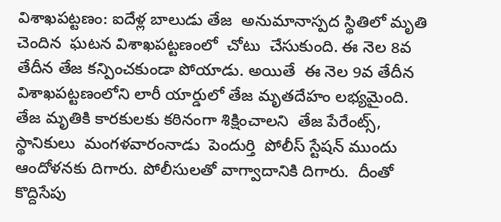విశాఖపట్టణం: ఐదేళ్ల బాలుడు తేజ  అనుమానాస్పద స్థితిలో మృతి చెందిన  ఘటన విశాఖపట్టణంలో  చోటు  చేసుకుంది. ఈ నెల 8వ తేదీన తేజ కన్పించకుండా పోయాడు. అయితే  ఈ నెల 9వ తేదీన విశాఖపట్టణంలోని లారీ యార్డులో తేజ మృతదేహం లభ్యమైంది.   తేజ మృతికి కారకులకు కఠినంగా శిక్షించాలని  తేజ పేరేంట్స్,  స్థానికులు  మంగళవారంనాడు  పెందుర్తి  పోలీస్ స్టేషన్ ముందు  ఆందోళనకు దిగారు. పోలీసులతో వాగ్వాదానికి దిగారు.  దీంతో  కొద్దిసేపు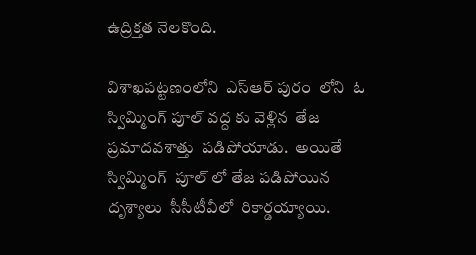ఉద్రిక్తత నెలకొంది.

విశాఖపట్టణంలోని  ఎస్ఆర్ పురం  లోని  ఓ స్విమ్మింగ్ పూల్ వద్ద కు వెళ్లిన  తేజ  ప్రమాదవశాత్తు  పడిపోయాడు.  అయితే  స్విమ్మింగ్  పూల్ లో తేజ పడిపోయిన దృశ్యాలు  సీసీటీవీలో  రికార్డయ్యాయి.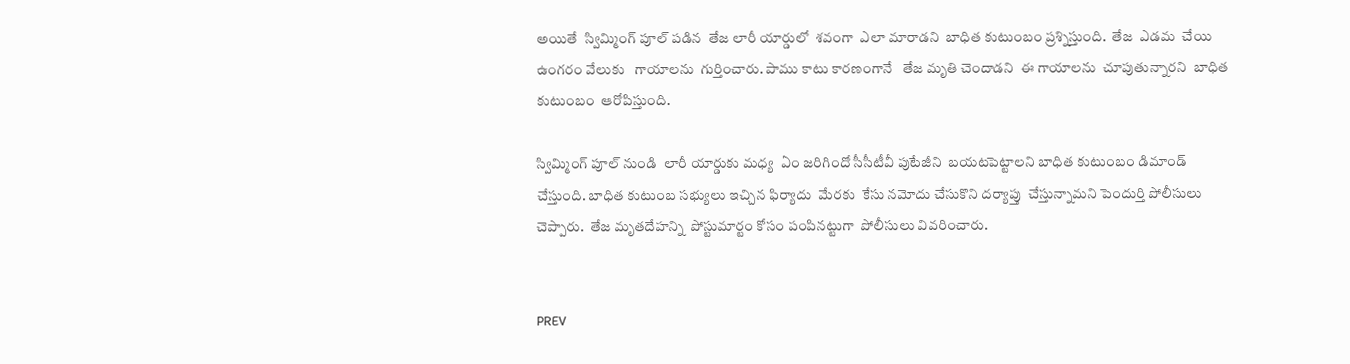అయితే  స్విమ్మింగ్ పూల్ పడిన  తేజ లారీ యార్డులో  శవంగా  ఎలా మారాడని  బాధిత కుటుంబం ప్రశ్నిస్తుంది.  తేజ  ఎడమ  చేయి ఉంగరం వేలుకు   గాయాలను  గుర్తించారు. పాము కాటు కారణంగానే   తేజ మృతి చెందాడని  ఈ గాయాలను  చూపుతున్నారని  బాధిత కుటుంబం  ఆరోపిస్తుంది.

స్విమ్మింగ్ పూల్ నుండి  లారీ యార్డుకు మధ్య  ఏం జరిగిందో సీసీటీవీ పుటేజీని  బయటపెట్టాలని బాధిత కుటుంబం డిమాండ్  చేస్తుంది. బాధిత కుటుంబ సభ్యులు ఇచ్చిన ఫిర్యాదు  మేరకు  కేసు నమోదు చేసుకొని దర్యాప్తు  చేస్తున్నామని పెందుర్తి పోలీసులు  చెప్పారు.  తేజ మృతదేహన్ని  పోస్టుమార్టం కోసం పంపినట్టుగా  పోలీసులు వివరించారు.


PREV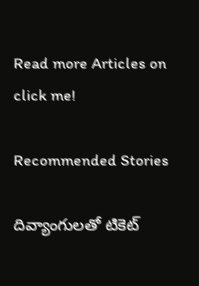Read more Articles on
click me!

Recommended Stories

దివ్యాంగులతో టికెట్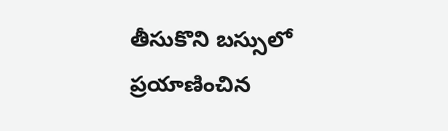తీసుకొని బస్సులో ప్రయాణించిన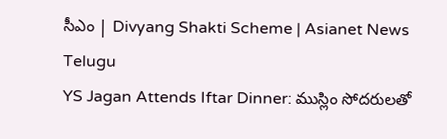సీఎం | Divyang Shakti Scheme | Asianet News Telugu
YS Jagan Attends Iftar Dinner: ముస్లిం సోదరులతో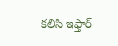కలిసి ఇఫ్తార్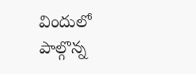విందులో పాల్గొన్న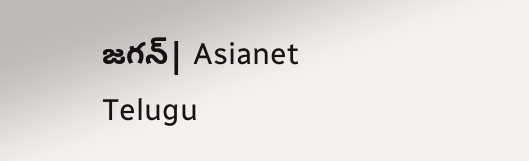జగన్| Asianet Telugu